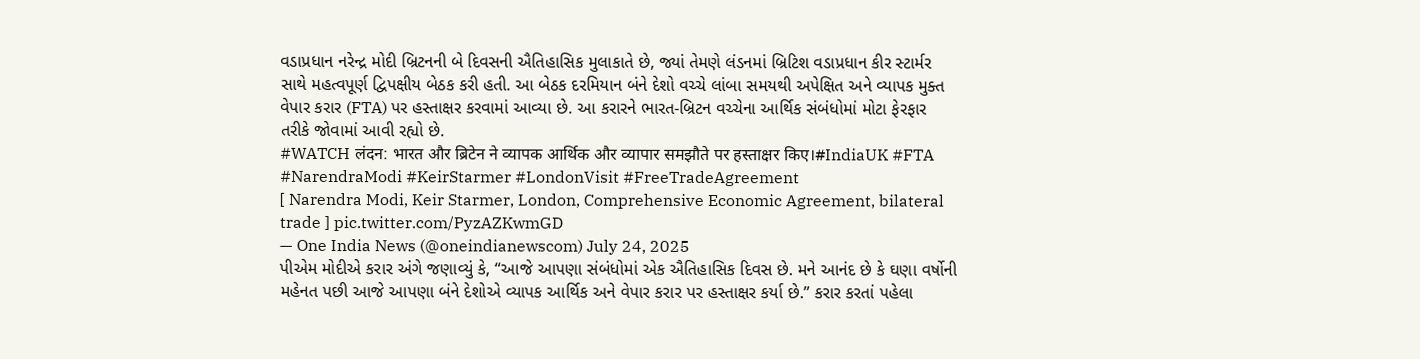વડાપ્રધાન નરેન્દ્ર મોદી બ્રિટનની બે દિવસની ઐતિહાસિક મુલાકાતે છે, જ્યાં તેમણે લંડનમાં બ્રિટિશ વડાપ્રધાન કીર સ્ટાર્મર સાથે મહત્વપૂર્ણ દ્વિપક્ષીય બેઠક કરી હતી. આ બેઠક દરમિયાન બંને દેશો વચ્ચે લાંબા સમયથી અપેક્ષિત અને વ્યાપક મુક્ત વેપાર કરાર (FTA) પર હસ્તાક્ષર કરવામાં આવ્યા છે. આ કરારને ભારત-બ્રિટન વચ્ચેના આર્થિક સંબંધોમાં મોટા ફેરફાર તરીકે જોવામાં આવી રહ્યો છે.
#WATCH लंदन: भारत और ब्रिटेन ने व्यापक आर्थिक और व्यापार समझौते पर हस्ताक्षर किए।#IndiaUK #FTA #NarendraModi #KeirStarmer #LondonVisit #FreeTradeAgreement
[ Narendra Modi, Keir Starmer, London, Comprehensive Economic Agreement, bilateral trade ] pic.twitter.com/PyzAZKwmGD
— One India News (@oneindianewscom) July 24, 2025
પીએમ મોદીએ કરાર અંગે જણાવ્યું કે, “આજે આપણા સંબંધોમાં એક ઐતિહાસિક દિવસ છે. મને આનંદ છે કે ઘણા વર્ષોની મહેનત પછી આજે આપણા બંને દેશોએ વ્યાપક આર્થિક અને વેપાર કરાર પર હસ્તાક્ષર કર્યા છે.” કરાર કરતાં પહેલા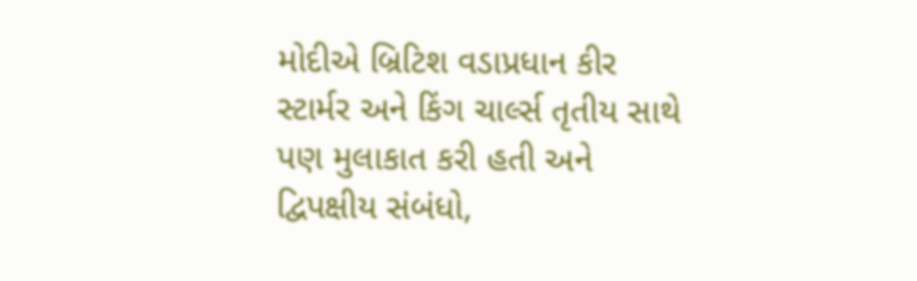મોદીએ બ્રિટિશ વડાપ્રધાન કીર સ્ટાર્મર અને કિંગ ચાર્લ્સ તૃતીય સાથે પણ મુલાકાત કરી હતી અને દ્વિપક્ષીય સંબંધો,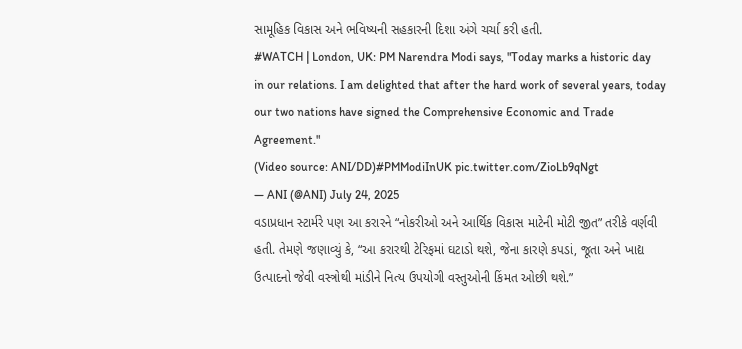સામૂહિક વિકાસ અને ભવિષ્યની સહકારની દિશા અંગે ચર્ચા કરી હતી.
#WATCH | London, UK: PM Narendra Modi says, "Today marks a historic day in our relations. I am delighted that after the hard work of several years, today our two nations have signed the Comprehensive Economic and Trade Agreement."
(Video source: ANI/DD)#PMModiInUK pic.twitter.com/ZioLb9qNgt
— ANI (@ANI) July 24, 2025
વડાપ્રધાન સ્ટાર્મરે પણ આ કરારને “નોકરીઓ અને આર્થિક વિકાસ માટેની મોટી જીત” તરીકે વર્ણવી હતી. તેમણે જણાવ્યું કે, “આ કરારથી ટેરિફમાં ઘટાડો થશે, જેના કારણે કપડાં, જૂતા અને ખાદ્ય ઉત્પાદનો જેવી વસ્ત્રોથી માંડીને નિત્ય ઉપયોગી વસ્તુઓની કિંમત ઓછી થશે.”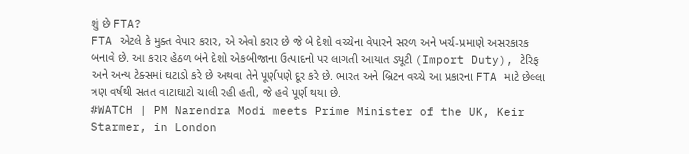શું છે FTA?
FTA એટલે કે મુક્ત વેપાર કરાર, એ એવો કરાર છે જે બે દેશો વચ્ચેના વેપારને સરળ અને ખર્ચ-પ્રમાણે અસરકારક બનાવે છે. આ કરાર હેઠળ બંને દેશો એકબીજાના ઉત્પાદનો પર લાગતી આયાત ડ્યૂટી (Import Duty), ટેરિફ અને અન્ય ટેક્સમાં ઘટાડો કરે છે અથવા તેને પૂર્ણપણે દૂર કરે છે. ભારત અને બ્રિટન વચ્ચે આ પ્રકારના FTA માટે છેલ્લા ત્રણ વર્ષથી સતત વાટાઘાટો ચાલી રહી હતી, જે હવે પૂર્ણ થયા છે.
#WATCH | PM Narendra Modi meets Prime Minister of the UK, Keir Starmer, in London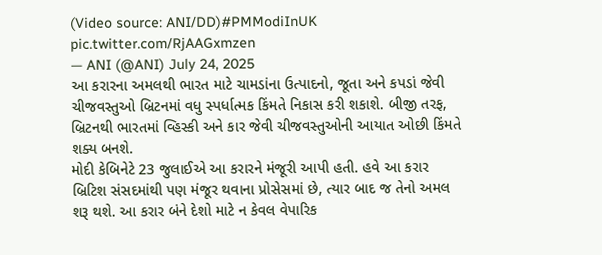(Video source: ANI/DD)#PMModiInUK pic.twitter.com/RjAAGxmzen
— ANI (@ANI) July 24, 2025
આ કરારના અમલથી ભારત માટે ચામડાંના ઉત્પાદનો, જૂતા અને કપડાં જેવી ચીજવસ્તુઓ બ્રિટનમાં વધુ સ્પર્ધાત્મક કિંમતે નિકાસ કરી શકાશે. બીજી તરફ, બ્રિટનથી ભારતમાં વ્હિસ્કી અને કાર જેવી ચીજવસ્તુઓની આયાત ઓછી કિંમતે શક્ય બનશે.
મોદી કેબિનેટે 23 જુલાઈએ આ કરારને મંજૂરી આપી હતી. હવે આ કરાર બ્રિટિશ સંસદમાંથી પણ મંજૂર થવાના પ્રોસેસમાં છે, ત્યાર બાદ જ તેનો અમલ શરૂ થશે. આ કરાર બંને દેશો માટે ન કેવલ વેપારિક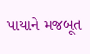પાયાને મજબૂત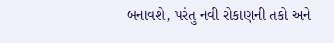બનાવશે, પરંતુ નવી રોકાણની તકો અને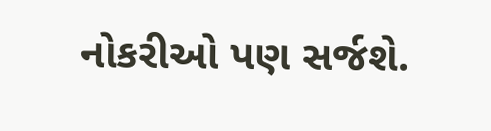નોકરીઓ પણ સર્જશે.